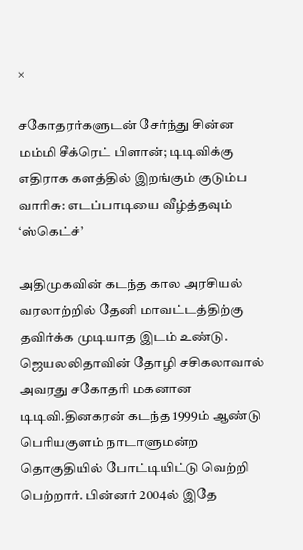×

சகோதரர்களுடன் சேர்ந்து சின்ன மம்மி சீக்ரெட் பிளான்; டிடிவிக்கு எதிராக களத்தில் இறங்கும் குடும்ப வாரிசு: எடப்பாடியை வீழ்த்தவும் ‘ஸ்கெட்ச்’

அதிமுகவின் கடந்த கால அரசியல் வரலாற்றில் தேனி மாவட்டத்திற்கு தவிர்க்க முடியாத இடம் உண்டு. ஜெயலலிதாவின் தோழி சசிகலாவால் அவரது சகோதரி மகனான டிடிவி.தினகரன் கடந்த 1999ம் ஆண்டு பெரியகுளம் நாடாளுமன்ற தொகுதியில் போட்டியிட்டு வெற்றி பெற்றார். பின்னர் 2004ல் இதே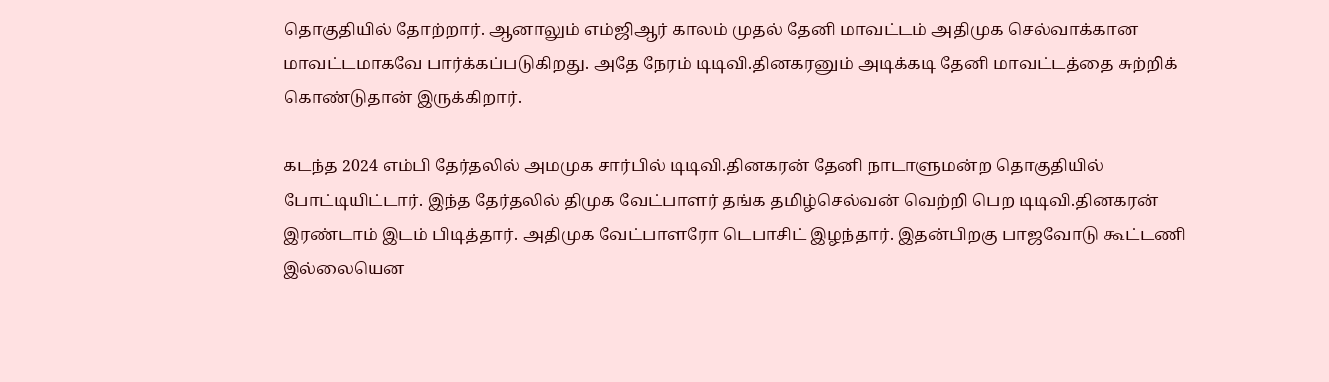தொகுதியில் தோற்றார். ஆனாலும் எம்ஜிஆர் காலம் முதல் தேனி மாவட்டம் அதிமுக செல்வாக்கான மாவட்டமாகவே பார்க்கப்படுகிறது. அதே நேரம் டிடிவி.தினகரனும் அடிக்கடி தேனி மாவட்டத்தை சுற்றிக் கொண்டுதான் இருக்கிறார்.

கடந்த 2024 எம்பி தேர்தலில் அமமுக சார்பில் டிடிவி.தினகரன் தேனி நாடாளுமன்ற தொகுதியில் போட்டியிட்டார். இந்த தேர்தலில் திமுக வேட்பாளர் தங்க தமிழ்செல்வன் வெற்றி பெற டிடிவி.தினகரன் இரண்டாம் இடம் பிடித்தார். அதிமுக வேட்பாளரோ டெபாசிட் இழந்தார். இதன்பிறகு பாஜவோடு கூட்டணி இல்லையென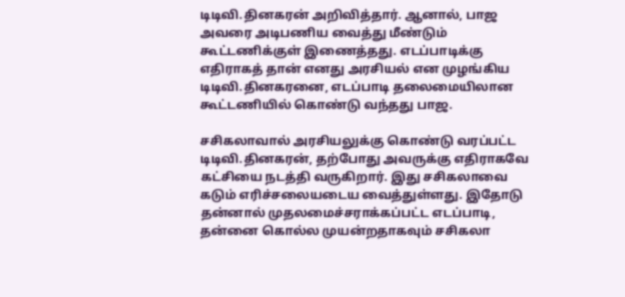டிடிவி.தினகரன் அறிவித்தார். ஆனால், பாஜ அவரை அடிபணிய வைத்து மீண்டும் கூட்டணிக்குள் இணைத்தது. எடப்பாடிக்கு எதிராகத் தான் எனது அரசியல் என முழங்கிய டிடிவி.தினகரனை, எடப்பாடி தலைமையிலான கூட்டணியில் கொண்டு வந்தது பாஜ.

சசிகலாவால் அரசியலுக்கு கொண்டு வரப்பட்ட டிடிவி.தினகரன், தற்போது அவருக்கு எதிராகவே கட்சியை நடத்தி வருகிறார். இது சசிகலாவை கடும் எரிச்சலையடைய வைத்துள்ளது. இதோடு தன்னால் முதலமைச்சராக்கப்பட்ட எடப்பாடி, தன்னை கொல்ல முயன்றதாகவும் சசிகலா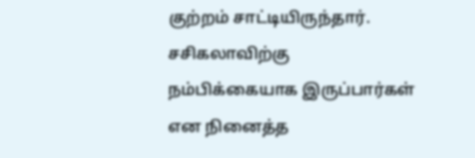குற்றம் சாட்டியிருந்தார். சசிகலாவிற்கு நம்பிக்கையாக இருப்பார்கள் என நினைத்த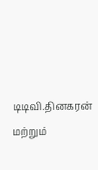டிடிவி.தினகரன் மற்றும்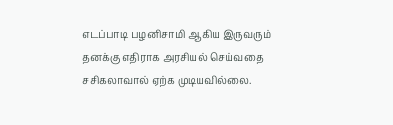எடப்பாடி பழனிசாமி ஆகிய இருவரும் தனக்கு எதிராக அரசியல் செய்வதை சசிகலாவால் ஏற்க முடியவில்லை.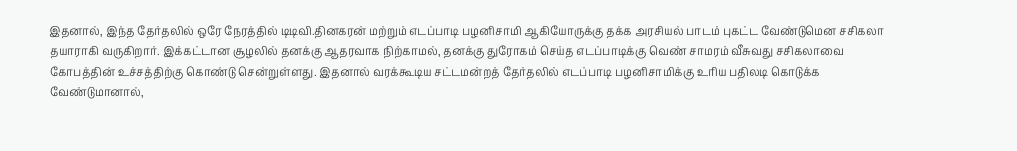இதனால், இந்த தேர்தலில் ஒரே நேரத்தில் டிடிவி.தினகரன் மற்றும் எடப்பாடி பழனிசாமி ஆகியோருக்கு தக்க அரசியல் பாடம் புகட்ட வேண்டுமென சசிகலா தயாராகி வருகிறார். இக்கட்டான சூழலில் தனக்கு ஆதரவாக நிற்காமல், தனக்கு துரோகம் செய்த எடப்பாடிக்கு வெண் சாமரம் வீசுவது சசிகலாவை கோபத்தின் உச்சத்திற்கு கொண்டு சென்றுள்ளது. இதனால் வரக்கூடிய சட்டமன்றத் தேர்தலில் எடப்பாடி பழனிசாமிக்கு உரிய பதிலடி கொடுக்க வேண்டுமானால்,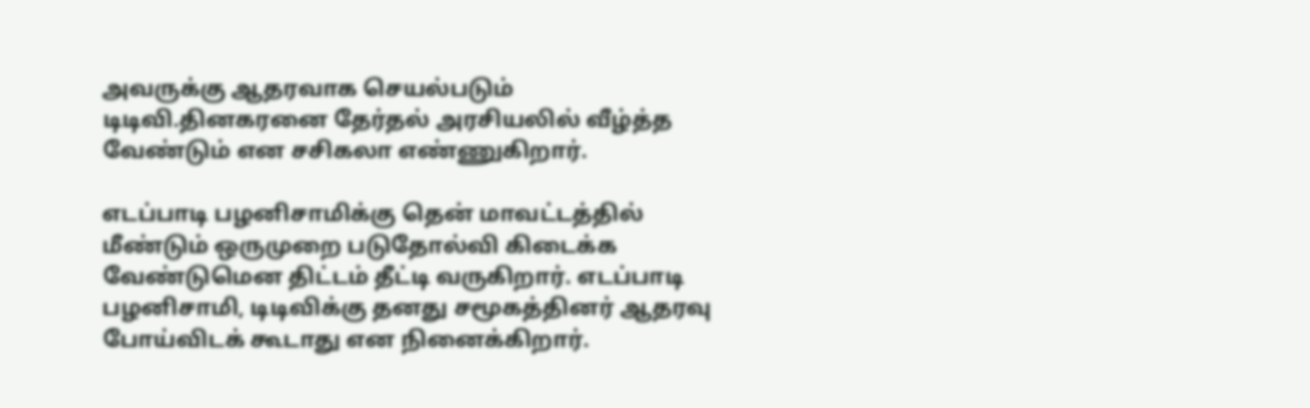அவருக்கு ஆதரவாக செயல்படும் டிடிவி.தினகரனை தேர்தல் அரசியலில் வீழ்த்த வேண்டும் என சசிகலா எண்ணுகிறார்.

எடப்பாடி பழனிசாமிக்கு தென் மாவட்டத்தில் மீண்டும் ஒருமுறை படுதோல்வி கிடைக்க வேண்டுமென திட்டம் தீட்டி வருகிறார். எடப்பாடி பழனிசாமி, டிடிவிக்கு தனது சமூகத்தினர் ஆதரவு போய்விடக் கூடாது என நினைக்கிறார்.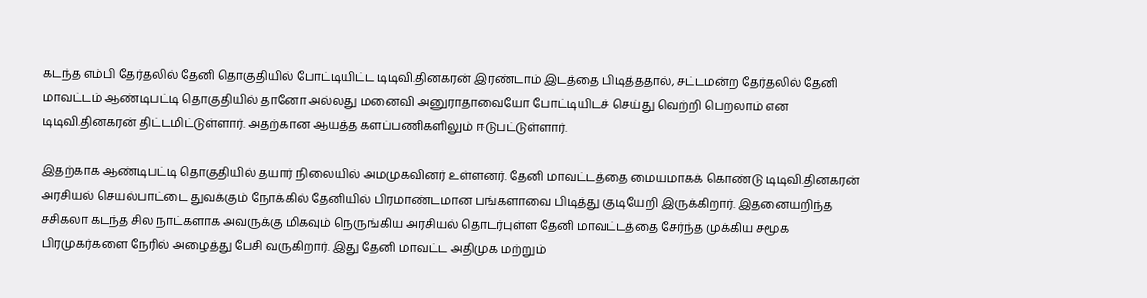கடந்த எம்பி தேர்தலில் தேனி தொகுதியில் போட்டியிட்ட டிடிவி.தினகரன் இரண்டாம் இடத்தை பிடித்ததால், சட்டமன்ற தேர்தலில் தேனி மாவட்டம் ஆண்டிபட்டி தொகுதியில் தானோ அல்லது மனைவி அனுராதாவையோ போட்டியிடச் செய்து வெற்றி பெறலாம் என டிடிவி.தினகரன் திட்டமிட்டுள்ளார். அதற்கான ஆயத்த களப்பணிகளிலும் ஈடுபட்டுள்ளார்.

இதற்காக ஆண்டிபட்டி தொகுதியில் தயார் நிலையில் அமமுகவினர் உள்ளனர். தேனி மாவட்டத்தை மையமாகக் கொண்டு டிடிவி.தினகரன் அரசியல் செயல்பாட்டை துவக்கும் நோக்கில் தேனியில் பிரமாண்டமான பங்களாவை பிடித்து குடியேறி இருக்கிறார். இதனையறிந்த சசிகலா கடந்த சில நாட்களாக அவருக்கு மிகவும் நெருங்கிய அரசியல் தொடர்புள்ள தேனி மாவட்டத்தை சேர்ந்த முக்கிய சமூக பிரமுகர்களை நேரில் அழைத்து பேசி வருகிறார். இது தேனி மாவட்ட அதிமுக மற்றும்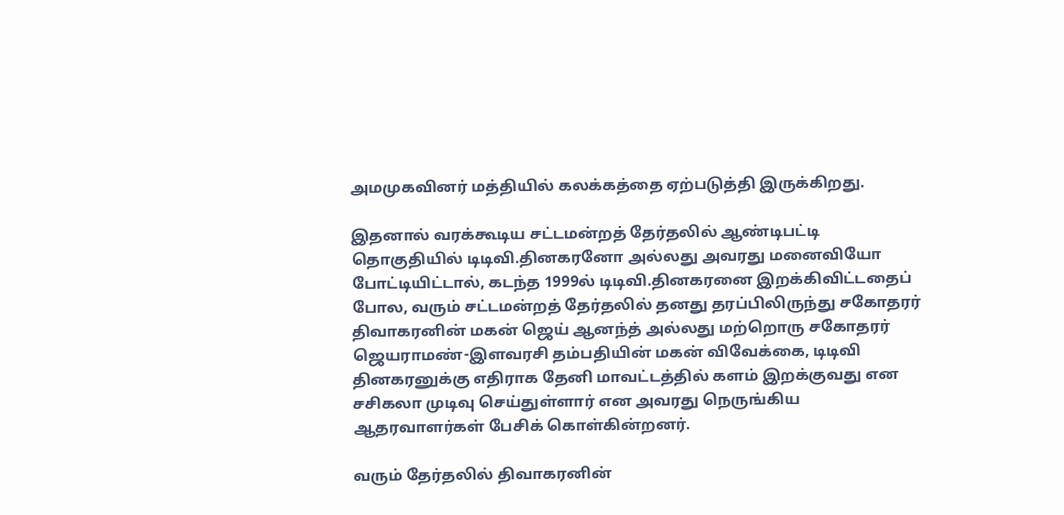அமமுகவினர் மத்தியில் கலக்கத்தை ஏற்படுத்தி இருக்கிறது.

இதனால் வரக்கூடிய சட்டமன்றத் தேர்தலில் ஆண்டிபட்டி தொகுதியில் டிடிவி.தினகரனோ அல்லது அவரது மனைவியோ போட்டியிட்டால், கடந்த 1999ல் டிடிவி.தினகரனை இறக்கிவிட்டதைப் போல, வரும் சட்டமன்றத் தேர்தலில் தனது தரப்பிலிருந்து சகோதரர் திவாகரனின் மகன் ஜெய் ஆனந்த் அல்லது மற்றொரு சகோதரர் ஜெயராமண்-இளவரசி தம்பதியின் மகன் விவேக்கை, டிடிவி தினகரனுக்கு எதிராக தேனி மாவட்டத்தில் களம் இறக்குவது என சசிகலா முடிவு செய்துள்ளார் என அவரது நெருங்கிய ஆதரவாளர்கள் பேசிக் கொள்கின்றனர்.

வரும் தேர்தலில் திவாகரனின்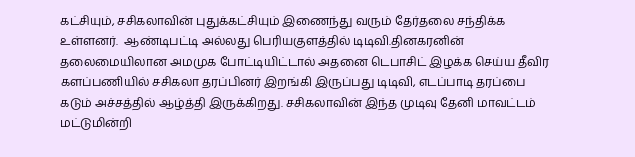கட்சியும், சசிகலாவின் புதுக்கட்சியும் இணைந்து வரும் தேர்தலை சந்திக்க உள்ளனர்.  ஆண்டிபட்டி அல்லது பெரியகுளத்தில் டிடிவி.தினகரனின் தலைமையிலான அமமுக போட்டியிட்டால் அதனை டெபாசிட் இழக்க செய்ய தீவிர களப்பணியில் சசிகலா தரப்பினர் இறங்கி இருப்பது டிடிவி, எடப்பாடி தரப்பை கடும் அச்சத்தில் ஆழ்த்தி இருக்கிறது. சசிகலாவின் இந்த முடிவு தேனி மாவட்டம் மட்டுமின்றி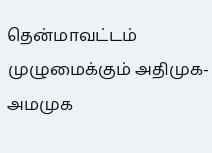தென்மாவட்டம் முழுமைக்கும் அதிமுக-அமமுக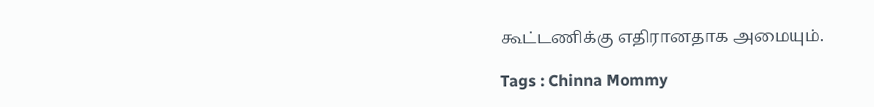கூட்டணிக்கு எதிரானதாக அமையும்.

Tags : Chinna Mommy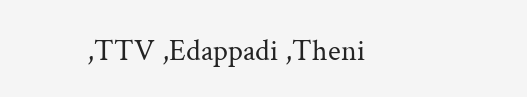,TTV ,Edappadi ,Theni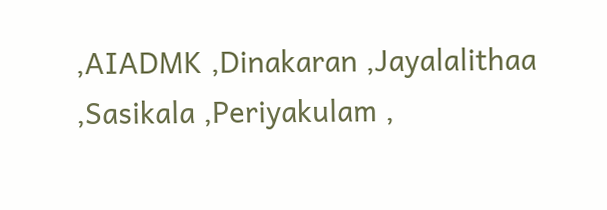,AIADMK ,Dinakaran ,Jayalalithaa ,Sasikala ,Periyakulam ,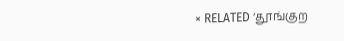× RELATED ‘தூங்குற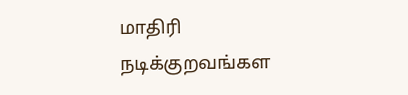மாதிரி நடிக்குறவங்கள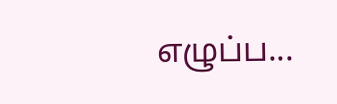எழுப்ப...